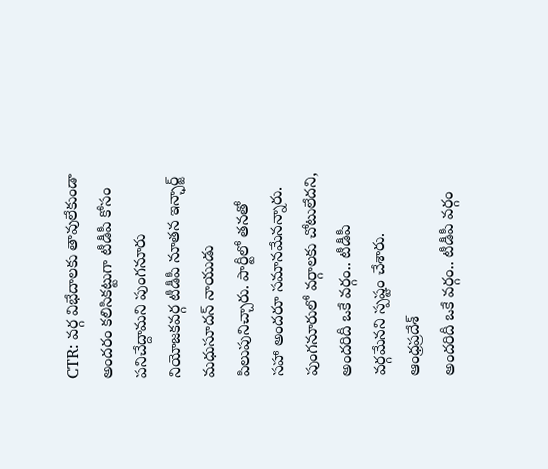CTR: వర్గ విభేదాలకు తావులేకుండా అందరం కలిసికట్టుగా టీడీపీ కోసం పనిచేద్దామని పుంగనూరు నియోజకవర్గ టీడీపీ నూతన ఇన్ఛార్జ్ మధుసూదన్ నాయుడు పిలుపునిచ్చారు. పార్టీలో తనతో సహా అందరూ సమానమేనన్నారు. పుంగనూరులో వర్గాలకు చోటులేదని, అందరిదీ ఒకే వర్గం.. టీడీపీ వర్గమేనని స్పష్టం చేశారు.
ఆంధ్రప్రదేశ్
అందరిదీ ఒకే వర్గం.. టీడీపీ వర్గం